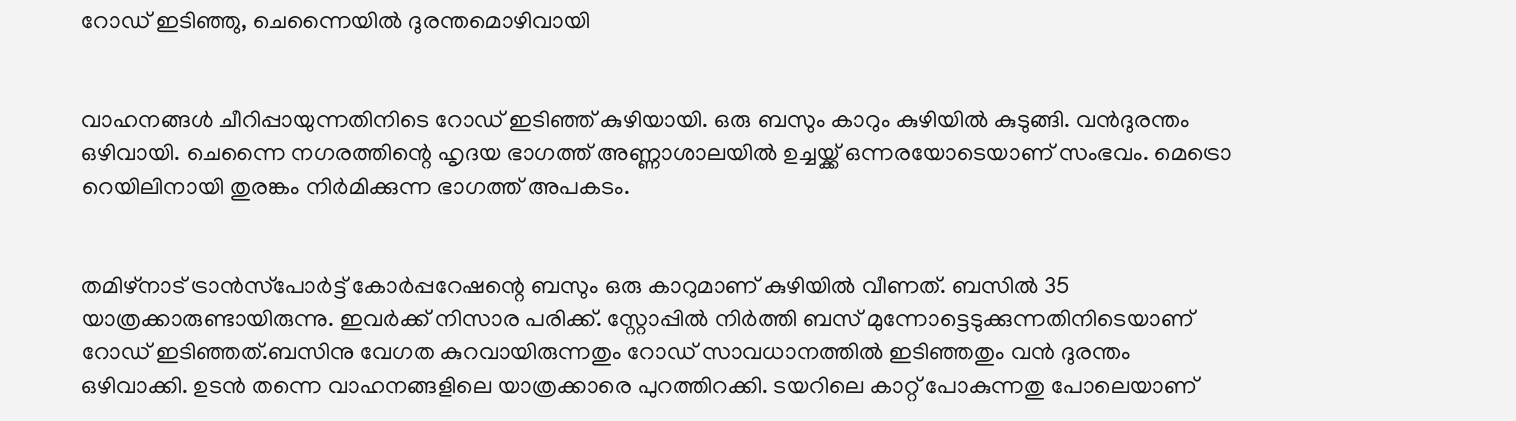റോഡ് ഇടിഞ്ഞു, ചെന്നൈയില്‍ ദുരന്തമൊഴിവായി


വാഹനങ്ങള്‍ ചീറിപ്പായുന്നതിനിടെ റോഡ് ഇടിഞ്ഞ് കുഴിയായി. ഒരു ബസും കാറും കുഴിയില്‍ കുടുങ്ങി. വന്‍ദുരന്തം ഒഴിവായി. ചെന്നൈ നഗരത്തിന്റെ ഹൃദയ ഭാഗത്ത് അണ്ണാശാലയില്‍ ഉച്ചയ്ക്ക് ഒന്നരയോടെയാണ് സംഭവം. മെട്രൊ റെയിലിനായി തുരങ്കം നിര്‍മിക്കുന്ന ഭാഗത്ത് അപകടം.


തമിഴ്‌നാട് ട്രാന്‍സ്‌പോര്‍ട്ട് കോര്‍പ്പറേഷന്റെ ബസും ഒരു കാറുമാണ് കുഴിയില്‍ വീണത്. ബസില്‍ 35 യാത്രക്കാരുണ്ടായിരുന്നു. ഇവര്‍ക്ക് നിസാര പരിക്ക്. സ്റ്റോപ്പില്‍ നിര്‍ത്തി ബസ് മുന്നോട്ടെടുക്കുന്നതിനിടെയാണ് റോഡ് ഇടിഞ്ഞത്.ബസിനു വേഗത കുറവായിരുന്നതും റോഡ് സാവധാനത്തില്‍ ഇടിഞ്ഞതും വന്‍ ദുരന്തം ഒഴിവാക്കി. ഉടന്‍ തന്നെ വാഹനങ്ങളിലെ യാത്രക്കാരെ പുറത്തിറക്കി. ടയറിലെ കാറ്റ് പോകുന്നതു പോലെയാണ്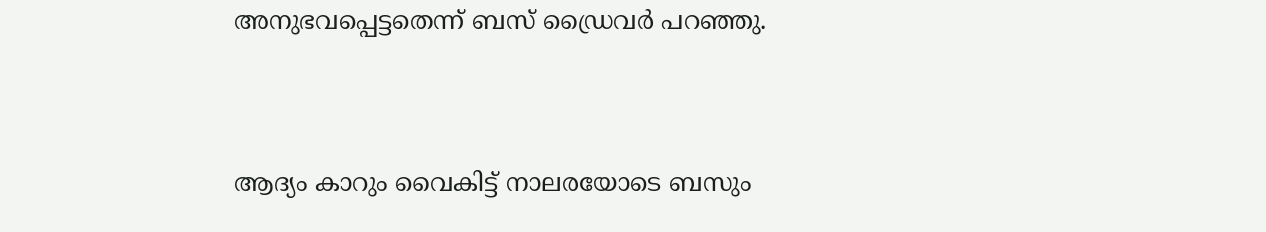അനുഭവപ്പെട്ടതെന്ന് ബസ് ഡ്രൈവര്‍ പറഞ്ഞു.


ആദ്യം കാറും വൈകിട്ട് നാലരയോടെ ബസും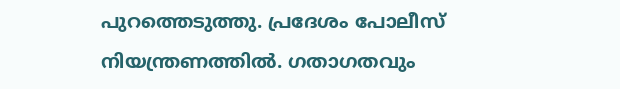പുറത്തെടുത്തു. പ്രദേശം പോലീസ് നിയന്ത്രണത്തില്‍. ഗതാഗതവും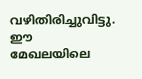വഴിതിരിച്ചുവിട്ടു. ഈ മേഖലയിലെ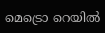മെട്രൊ റെയില്‍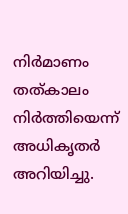നിര്‍മാണം തത്കാലം നിര്‍ത്തിയെന്ന് അധികൃതര്‍ അറിയിച്ചു.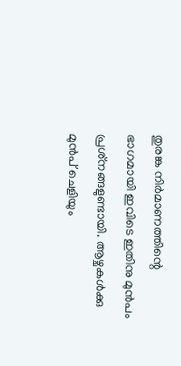തുരങ്ക നിര്‍മാണത്തിന്റെ ഭാഗമായി ഇവിടെ ഇതിനു മുന്‍പം പ്രശ്‌നങ്ങളുണ്ടായി. ആഴ്ചകള്‍ക്കു മുന്‍പ് ചെളിയും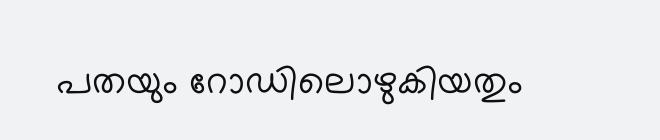പതയും റോഡിലൊഴുകിയതും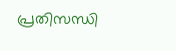പ്രതിസന്ധി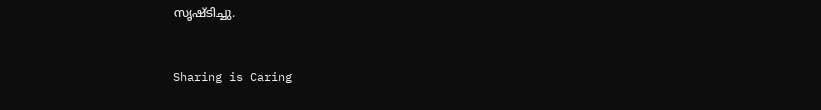സൃഷ്ടിച്ചു.



Sharing is Caring